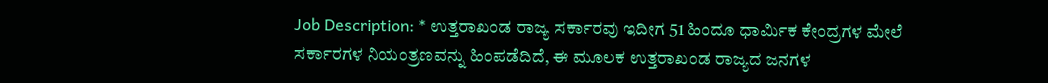Job Description: * ಉತ್ತರಾಖಂಡ ರಾಜ್ಯ ಸರ್ಕಾರವು ಇದೀಗ 51 ಹಿಂದೂ ಧಾರ್ಮಿಕ ಕೇಂದ್ರಗಳ ಮೇಲೆ ಸರ್ಕಾರಗಳ ನಿಯಂತ್ರಣವನ್ನು ಹಿಂಪಡೆದಿದೆ, ಈ ಮೂಲಕ ಉತ್ತರಾಖಂಡ ರಾಜ್ಯದ ಜನಗಳ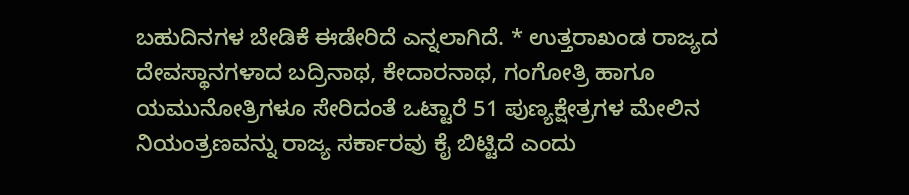ಬಹುದಿನಗಳ ಬೇಡಿಕೆ ಈಡೇರಿದೆ ಎನ್ನಲಾಗಿದೆ. * ಉತ್ತರಾಖಂಡ ರಾಜ್ಯದ ದೇವಸ್ಥಾನಗಳಾದ ಬದ್ರಿನಾಥ, ಕೇದಾರನಾಥ, ಗಂಗೋತ್ರಿ ಹಾಗೂ ಯಮುನೋತ್ರಿಗಳೂ ಸೇರಿದಂತೆ ಒಟ್ಟಾರೆ 51 ಪುಣ್ಯಕ್ಷೇತ್ರಗಳ ಮೇಲಿನ ನಿಯಂತ್ರಣವನ್ನು ರಾಜ್ಯ ಸರ್ಕಾರವು ಕೈ ಬಿಟ್ಟಿದೆ ಎಂದು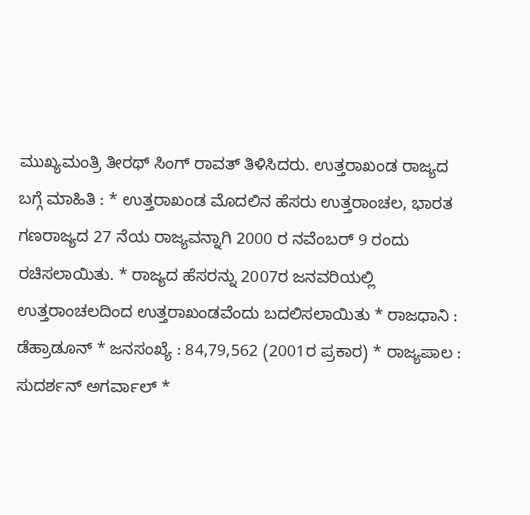ಮುಖ್ಯಮಂತ್ರಿ ತೀರಥ್ ಸಿಂಗ್ ರಾವತ್ ತಿಳಿಸಿದರು. ಉತ್ತರಾಖಂಡ ರಾಜ್ಯದ ಬಗ್ಗೆ ಮಾಹಿತಿ : * ಉತ್ತರಾಖಂಡ ಮೊದಲಿನ ಹೆಸರು ಉತ್ತರಾಂಚಲ, ಭಾರತ ಗಣರಾಜ್ಯದ 27 ನೆಯ ರಾಜ್ಯವನ್ನಾಗಿ 2000 ರ ನವೆಂಬರ್ 9 ರಂದು ರಚಿಸಲಾಯಿತು. * ರಾಜ್ಯದ ಹೆಸರನ್ನು 2007ರ ಜನವರಿಯಲ್ಲಿ ಉತ್ತರಾಂಚಲದಿಂದ ಉತ್ತರಾಖಂಡವೆಂದು ಬದಲಿಸಲಾಯಿತು * ರಾಜಧಾನಿ : ಡೆಹ್ರಾಡೂನ್ * ಜನಸಂಖ್ಯೆ : 84,79,562 (2001ರ ಪ್ರಕಾರ) * ರಾಜ್ಯಪಾಲ : ಸುದರ್ಶನ್ ಅಗರ್ವಾಲ್ *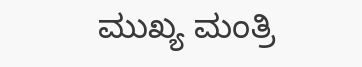ಮುಖ್ಯ ಮಂತ್ರಿ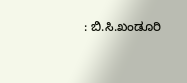: ಬಿ.ಸಿ.ಖಂಡೂರಿ